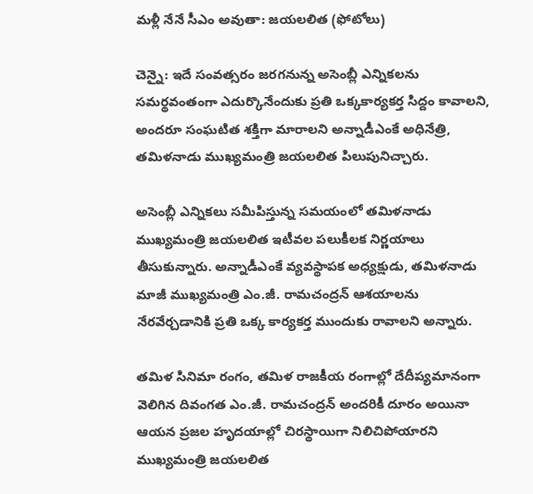మళ్లీ నేనే సీఎం అవుతా: జయలలిత (ఫోటోలు)

చెన్నై: ఇదే సంవత్సరం జరగనున్న అసెంబ్లీ ఎన్నికలను సమర్థవంతంగా ఎదుర్కొనేందుకు ప్రతి ఒక్కకార్యకర్త సిద్దం కావాలని, అందరూ సంఘటిత శక్తిగా మారాలని అన్నాడీఎంకే అధినేత్రి, తమిళనాడు ముఖ్యమంత్రి జయలలిత పిలుపునిచ్చారు.

అసెంబ్లీ ఎన్నికలు సమీపిస్తున్న సమయంలో తమిళనాడు ముఖ్యమంత్రి జయలలిత ఇటీవల పలుకీలక నిర్ణయాలు తీసుకున్నారు. అన్నాడీఎంకే వ్యవస్థాపక అధ్యక్షుడు, తమిళనాడు మాజీ ముఖ్యమంత్రి ఎం.జీ. రామచంద్రన్ ఆశయాలను నేరవేర్చడానికి ప్రతి ఒక్క కార్యకర్త ముందుకు రావాలని అన్నారు.

తమిళ సినిమా రంగం, తమిళ రాజకీయ రంగాల్లో దేదీప్యమానంగా వెలిగిన దివంగత ఎం.జీ. రామచంద్రన్ అందరికీ దూరం అయినా ఆయన ప్రజల హృదయాల్లో చిరస్థాయిగా నిలిచిపోయారని ముఖ్యమంత్రి జయలలిత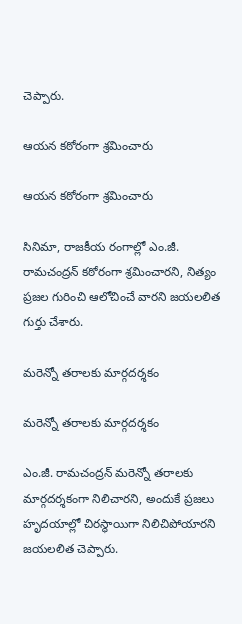చెప్పారు.

ఆయన కఠోరంగా శ్రమించారు

ఆయన కఠోరంగా శ్రమించారు

సినిమా, రాజకీయ రంగాల్లో ఎం.జీ. రామచంద్రన్ కఠోరంగా శ్రమించారని, నిత్యం ప్రజల గురించి ఆలోచించే వారని జయలలిత గుర్తు చేశారు.

మరెన్నో తరాలకు మార్గదర్శకం

మరెన్నో తరాలకు మార్గదర్శకం

ఎం.జీ. రామచంద్రన్ మరెన్నో తరాలకు మార్గదర్శకంగా నిలిచారని, అందుకే ప్రజలు హృదయాల్లో చిరస్థాయిగా నిలిచిపోయారని జయలలిత చెప్పారు.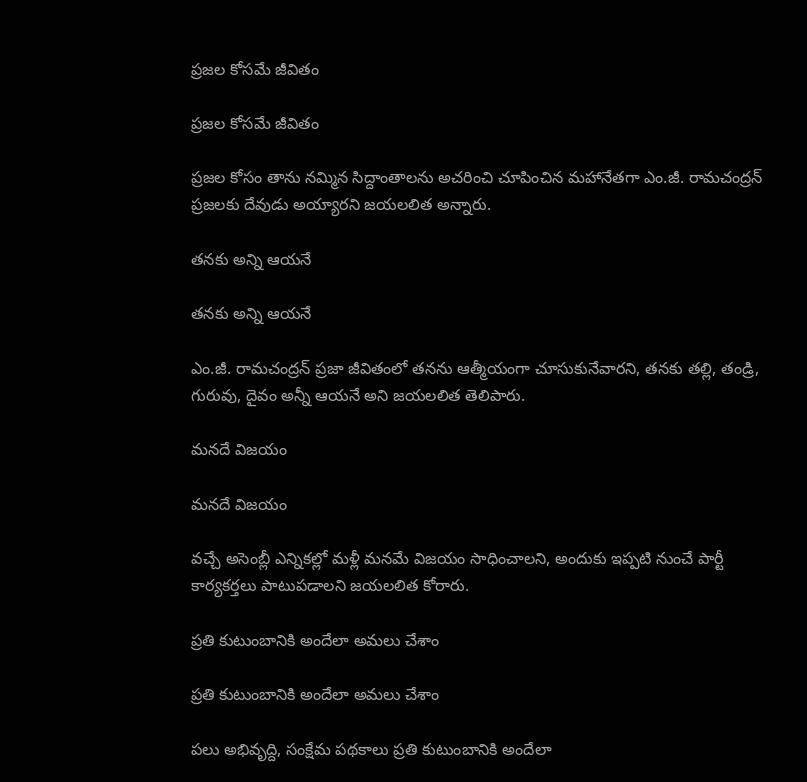ప్రజల కోసమే జీవితం

ప్రజల కోసమే జీవితం

ప్రజల కోసం తాను నమ్మిన సిద్దాంతాలను అచరించి చూపించిన మహానేతగా ఎం.జీ. రామచంద్రన్ ప్రజలకు దేవుడు అయ్యారని జయలలిత అన్నారు.

తనకు అన్ని ఆయనే

తనకు అన్ని ఆయనే

ఎం.జీ. రామచంద్రన్ ప్రజా జీవితంలో తనను ఆత్మీయంగా చూసుకునేవారని, తనకు తల్లి, తండ్రి, గురువు, దైవం అన్నీ ఆయనే అని జయలలిత తెలిపారు.

మనదే విజయం

మనదే విజయం

వచ్చే అసెంబ్లీ ఎన్నికల్లో మళ్లీ మనమే విజయం సాధించాలని, అందుకు ఇప్పటి నుంచే పార్టీ కార్యకర్తలు పాటుపడాలని జయలలిత కోరారు.

ప్రతి కుటుంబానికి అందేలా అమలు చేశాం

ప్రతి కుటుంబానికి అందేలా అమలు చేశాం

పలు అభివృద్ది, సంక్షేమ పథకాలు ప్రతి కుటుంబానికి అందేలా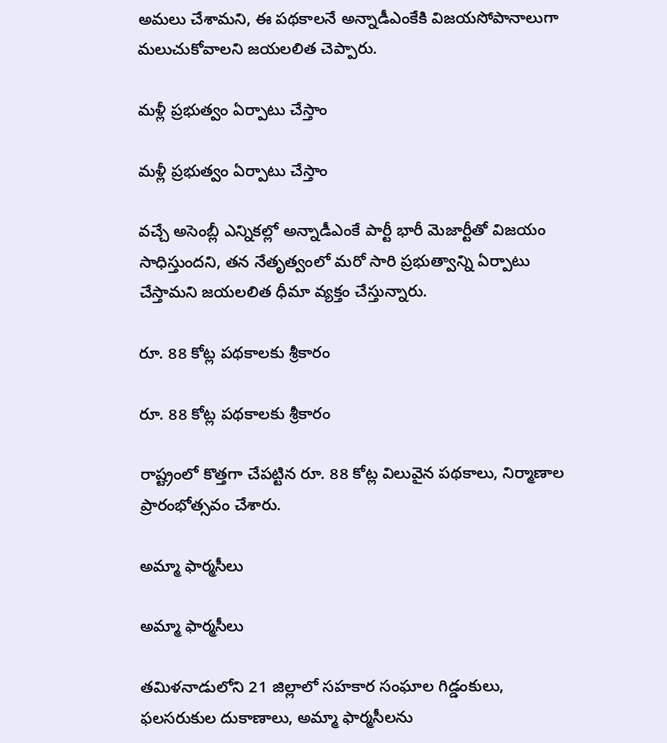అమలు చేశామని, ఈ పథకాలనే అన్నాడీఎంకేకి విజయసోపానాలుగా మలుచుకోవాలని జయలలిత చెప్పారు.

మళ్లీ ప్రభుత్వం ఏర్పాటు చేస్తాం

మళ్లీ ప్రభుత్వం ఏర్పాటు చేస్తాం

వచ్చే అసెంబ్లీ ఎన్నికల్లో అన్నాడీఎంకే పార్టీ భారీ మెజార్టీతో విజయం సాధిస్తుందని, తన నేతృత్వంలో మరో సారి ప్రభుత్వాన్ని ఏర్పాటు చేస్తామని జయలలిత ధీమా వ్యక్తం చేస్తున్నారు.

రూ. 88 కోట్ల పథకాలకు శ్రీకారం

రూ. 88 కోట్ల పథకాలకు శ్రీకారం

రాష్ట్రంలో కొత్తగా చేపట్టిన రూ. 88 కోట్ల విలువైన పథకాలు, నిర్మాణాల ప్రారంభోత్సవం చేశారు.

అమ్మా ఫార్మసీలు

అమ్మా ఫార్మసీలు

తమిళనాడులోని 21 జిల్లాలో సహకార సంఘాల గిడ్డంకులు, ఫలసరుకుల దుకాణాలు, అమ్మా ఫార్మసీలను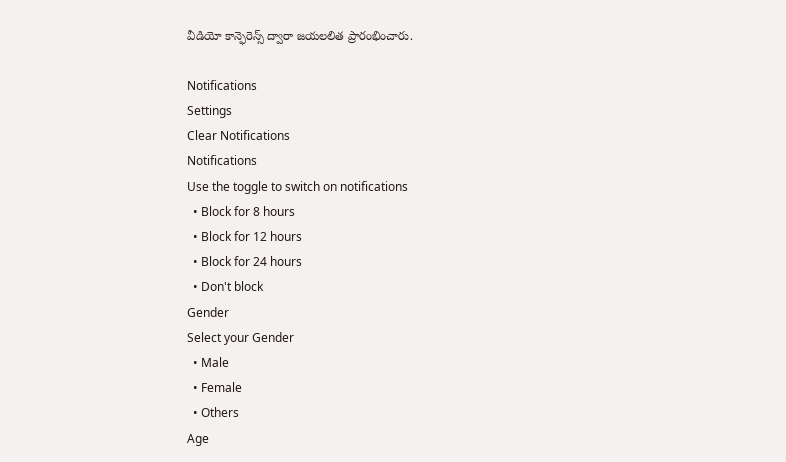వీడియో కాన్ఫెరెన్స్ ద్వారా జయలలిత ప్రారంభించారు.

Notifications
Settings
Clear Notifications
Notifications
Use the toggle to switch on notifications
  • Block for 8 hours
  • Block for 12 hours
  • Block for 24 hours
  • Don't block
Gender
Select your Gender
  • Male
  • Female
  • Others
Age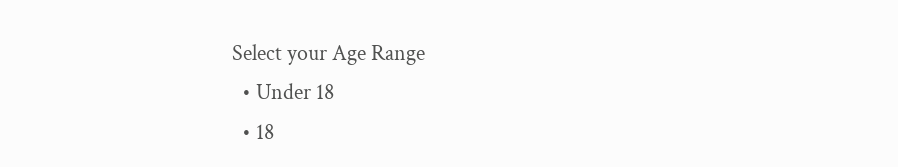Select your Age Range
  • Under 18
  • 18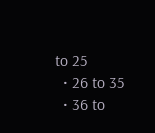to 25
  • 26 to 35
  • 36 to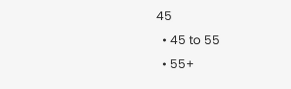45
  • 45 to 55
  • 55+